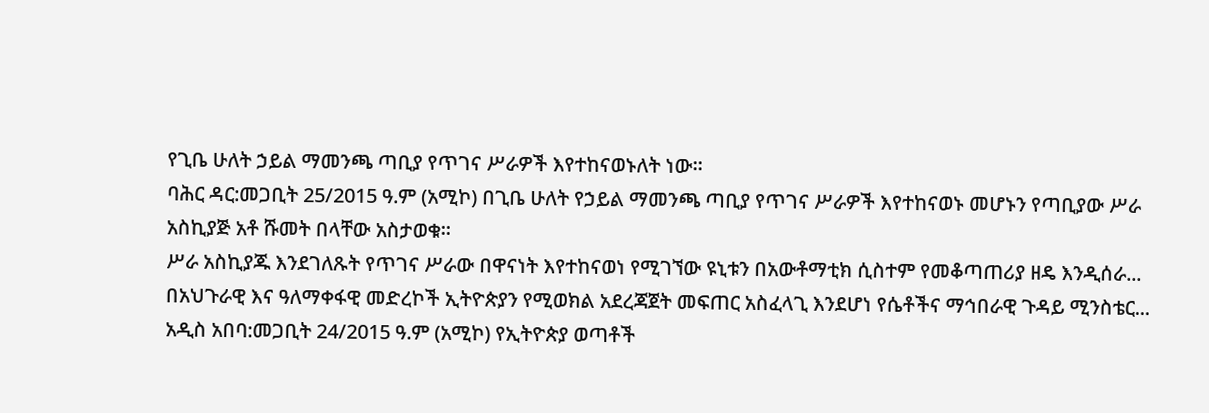የጊቤ ሁለት ኃይል ማመንጫ ጣቢያ የጥገና ሥራዎች እየተከናወኑለት ነው።
ባሕር ዳር:መጋቢት 25/2015 ዓ.ም (አሚኮ) በጊቤ ሁለት የኃይል ማመንጫ ጣቢያ የጥገና ሥራዎች እየተከናወኑ መሆኑን የጣቢያው ሥራ አስኪያጅ አቶ ሹመት በላቸው አስታወቁ።
ሥራ አስኪያጁ እንደገለጹት የጥገና ሥራው በዋናነት እየተከናወነ የሚገኘው ዩኒቱን በአውቶማቲክ ሲስተም የመቆጣጠሪያ ዘዴ እንዲሰራ...
በአህጉራዊ እና ዓለማቀፋዊ መድረኮች ኢትዮጵያን የሚወክል አደረጃጀት መፍጠር አስፈላጊ እንደሆነ የሴቶችና ማኅበራዊ ጉዳይ ሚንስቴር...
አዲስ አበባ:መጋቢት 24/2015 ዓ.ም (አሚኮ) የኢትዮጵያ ወጣቶች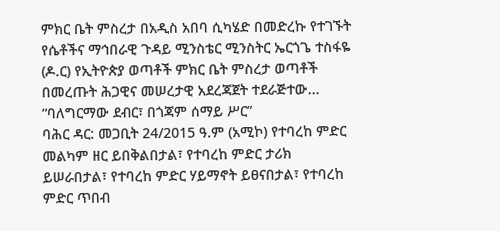ምክር ቤት ምስረታ በአዲስ አበባ ሲካሄድ በመድረኩ የተገኙት የሴቶችና ማኅበራዊ ጉዳይ ሚንስቴር ሚንስትር ኤርጎጌ ተስፋዬ (ዶ.ር) የኢትዮጵያ ወጣቶች ምክር ቤት ምስረታ ወጣቶች በመረጡት ሕጋዊና መሠረታዊ አደረጃጀት ተደራጅተው...
“ባለግርማው ደብር፣ በጎጃም ሰማይ ሥር”
ባሕር ዳር: መጋቢት 24/2015 ዓ.ም (አሚኮ) የተባረከ ምድር መልካም ዘር ይበቅልበታል፣ የተባረከ ምድር ታሪክ ይሠራበታል፣ የተባረከ ምድር ሃይማኖት ይፀናበታል፣ የተባረከ ምድር ጥበብ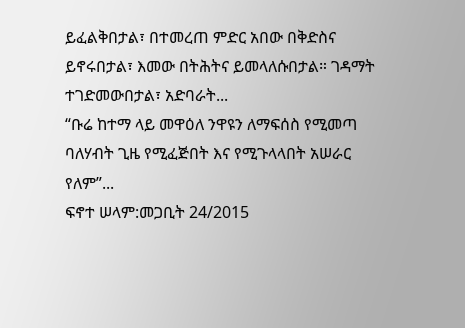ይፈልቅበታል፣ በተመረጠ ምድር አበው በቅድስና ይኖሩበታል፣ እመው በትሕትና ይመላለሱበታል። ገዳማት ተገድመውበታል፣ አድባራት...
“ቡሬ ከተማ ላይ መዋዕለ ንዋዩን ለማፍሰስ የሚመጣ ባለሃብት ጊዜ የሚፈጅበት እና የሚጉላላበት አሠራር የለም”...
ፍኖተ ሠላም:መጋቢት 24/2015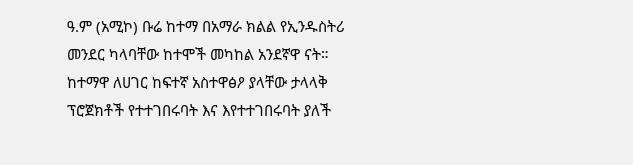ዓ.ም (አሚኮ) ቡሬ ከተማ በአማራ ክልል የኢንዱስትሪ መንደር ካላባቸው ከተሞች መካከል አንደኛዋ ናት። ከተማዋ ለሀገር ከፍተኛ አስተዋፅዖ ያላቸው ታላላቅ ፕሮጀክቶች የተተገበሩባት እና እየተተገበሩባት ያለች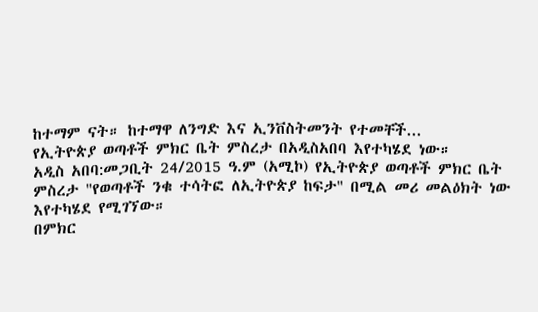ከተማም ናት። ከተማዋ ለንግድ እና ኢንቨስትመንት የተመቸች...
የኢትዮጵያ ወጣቶች ምክር ቤት ምስረታ በአዲስአበባ እየተካሄደ ነው።
አዲስ አበባ:መጋቢት 24/2015 ዓ.ም (አሚኮ) የኢትዮጵያ ወጣቶች ምክር ቤት ምስረታ "የወጣቶች ንቁ ተሳትፎ ለኢትዮጵያ ከፍታ" በሚል መሪ መልዕክት ነው እየተካሄደ የሚገኘው።
በምክር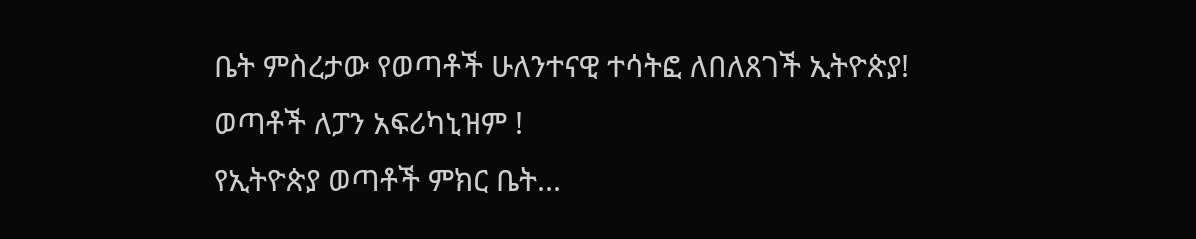ቤት ምስረታው የወጣቶች ሁለንተናዊ ተሳትፎ ለበለጸገች ኢትዮጵያ!
ወጣቶች ለፓን አፍሪካኒዝም !
የኢትዮጵያ ወጣቶች ምክር ቤት...